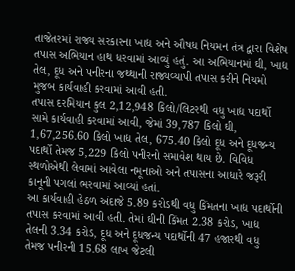તાજેતરમાં રાજ્ય સરકારના ખાદ્ય અને ઔષધ નિયમન તંત્ર દ્વારા વિશેષ તપાસ અભિયાન હાથ ધરવામાં આવ્યું હતું. આ અભિયાનમાં ઘી, ખાદ્ય તેલ, દૂધ અને પનીરના જથ્થાની રાજ્યવ્યાપી તપાસ કરીને નિયમો મુજબ કાર્યવાહી કરવામાં આવી હતી.
તપાસ દરમિયાન કુલ 2,12,948 કિલો/લિટરથી વધુ ખાદ્ય પદાર્થો સામે કાર્યવાહી કરવામાં આવી, જેમાં 39,787 કિલો ઘી, 1,67,256.60 કિલો ખાદ્ય તેલ, 675.40 કિલો દૂધ અને દૂધજન્ય પદાર્થો તેમજ 5,229 કિલો પનીરનો સમાવેશ થાય છે. વિવિધ સ્થળોએથી લેવામાં આવેલા નમૂનાઓ અને તપાસના આધારે જરૂરી કાનૂની પગલાં ભરવામાં આવ્યાં હતાં.
આ કાર્યવાહી હેઠળ અંદાજે 5.89 કરોડથી વધુ કિંમતના ખાદ્ય પદાર્થોની તપાસ કરવામાં આવી હતી. તેમાં ઘીની કિંમત 2.38 કરોડ, ખાદ્ય તેલની 3.34 કરોડ, દૂધ અને દૂધજન્ય પદાર્થોની 47 હજારથી વધુ તેમજ પનીરની 15.68 લાખ જેટલી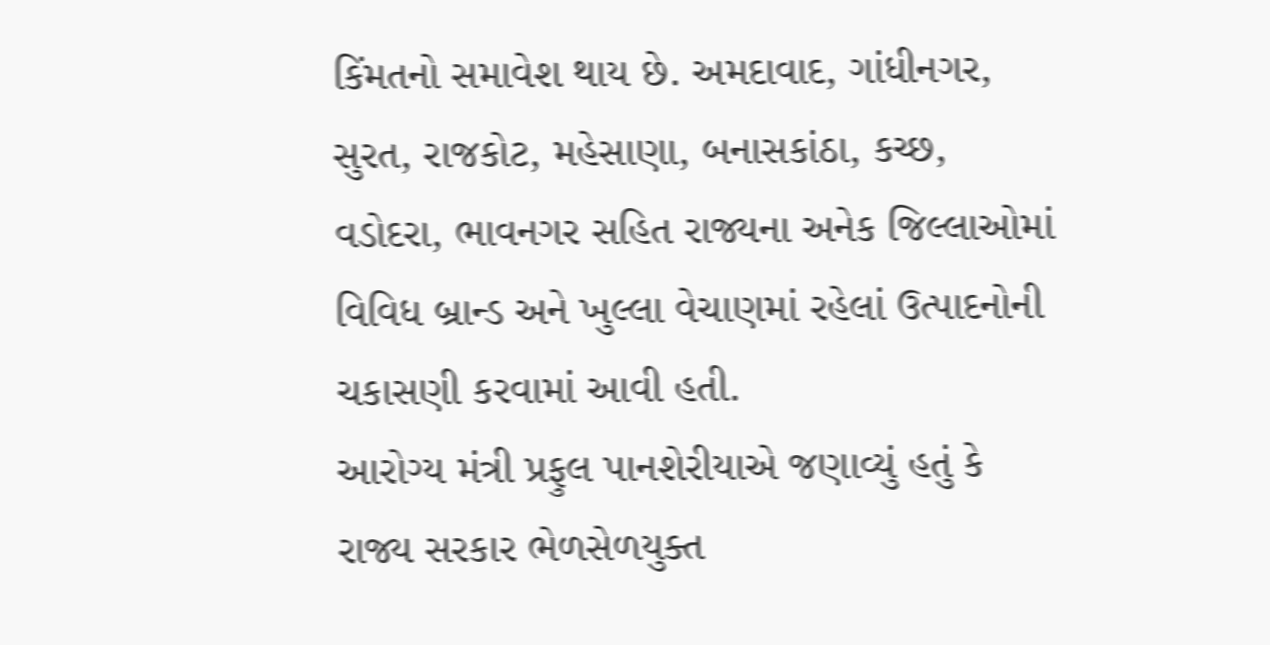કિંમતનો સમાવેશ થાય છે. અમદાવાદ, ગાંધીનગર, સુરત, રાજકોટ, મહેસાણા, બનાસકાંઠા, કચ્છ, વડોદરા, ભાવનગર સહિત રાજ્યના અનેક જિલ્લાઓમાં વિવિધ બ્રાન્ડ અને ખુલ્લા વેચાણમાં રહેલાં ઉત્પાદનોની ચકાસણી કરવામાં આવી હતી.
આરોગ્ય મંત્રી પ્રફુલ પાનશેરીયાએ જણાવ્યું હતું કે રાજ્ય સરકાર ભેળસેળયુક્ત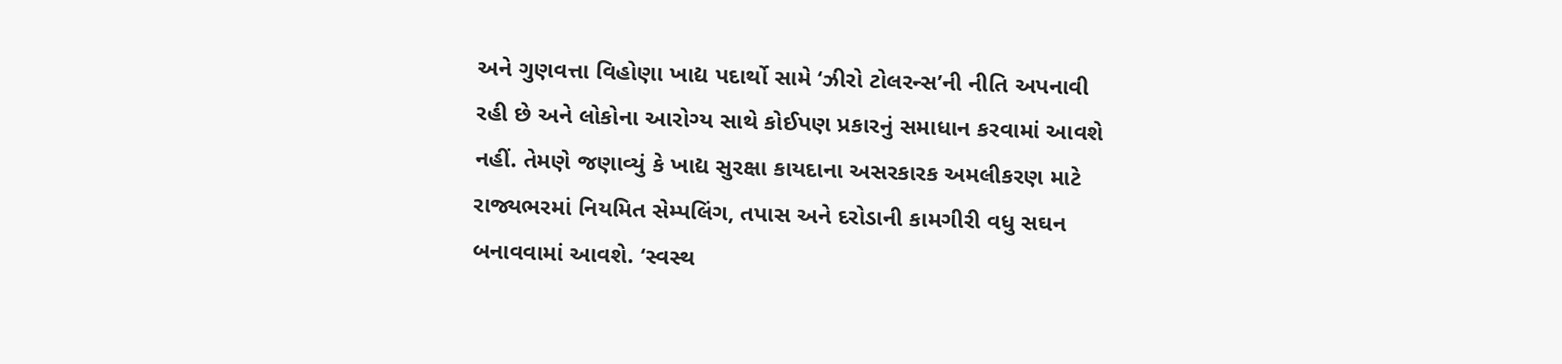અને ગુણવત્તા વિહોણા ખાદ્ય પદાર્થો સામે ‘ઝીરો ટોલરન્સ’ની નીતિ અપનાવી રહી છે અને લોકોના આરોગ્ય સાથે કોઈપણ પ્રકારનું સમાધાન કરવામાં આવશે નહીં. તેમણે જણાવ્યું કે ખાદ્ય સુરક્ષા કાયદાના અસરકારક અમલીકરણ માટે રાજ્યભરમાં નિયમિત સેમ્પલિંગ, તપાસ અને દરોડાની કામગીરી વધુ સઘન બનાવવામાં આવશે. ‘સ્વસ્થ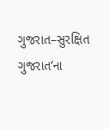ગુજરાત–સુરક્ષિત ગુજરાત’ના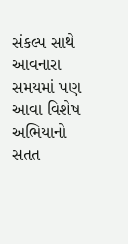સંકલ્પ સાથે આવનારા સમયમાં પણ આવા વિશેષ અભિયાનો સતત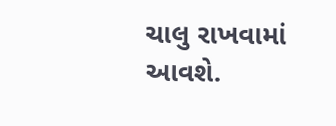ચાલુ રાખવામાં આવશે.